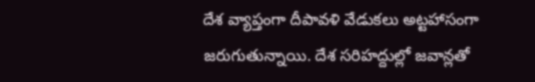దేశ వ్యాప్తంగా దీపావళి వేడుకలు అట్టహాసంగా జరుగుతున్నాయి. దేశ సరిహద్దుల్లో జవాన్లతో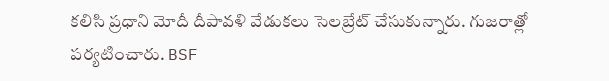కలిసి ప్రధాని మోదీ దీపావళి వేడుకలు సెలబ్రేట్ చేసుకున్నారు. గుజరాత్లో పర్యటించారు. BSF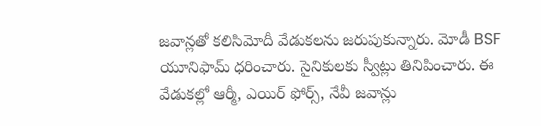జవాన్లతో కలిసిమోదీ వేడుకలను జరుపుకున్నారు. మోడీ BSF యూనిఫామ్ ధరించారు. సైనికులకు స్వీట్లు తినిపించారు. ఈ వేడుకల్లో ఆర్మీ, ఎయిర్ ఫోర్స్, నేవీ జవాన్లు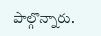పాల్గొన్నారు.